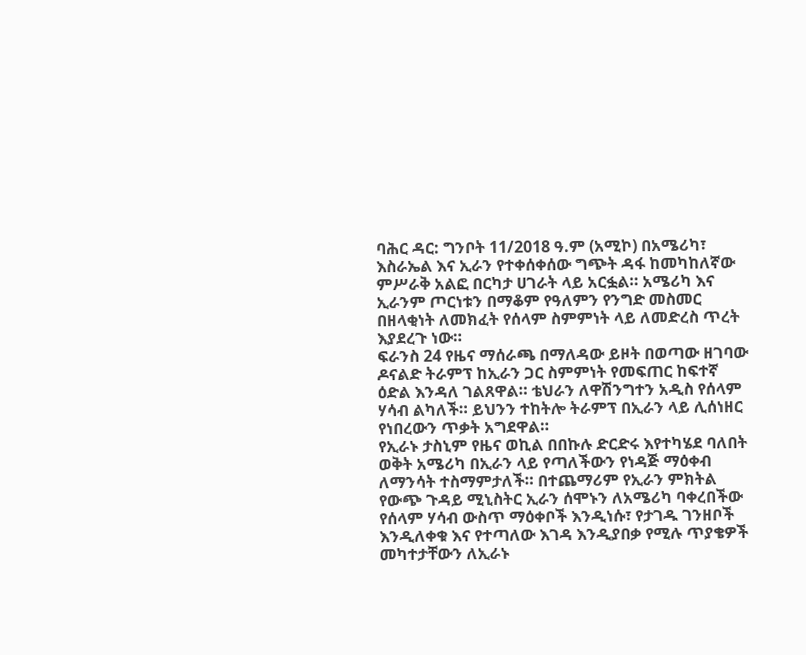ባሕር ዳር: ግንቦት 11/2018 ዓ.ም (አሚኮ) በአሜሪካ፣ እስራኤል እና ኢራን የተቀሰቀሰው ግጭት ዳፋ ከመካከለኛው ምሥራቅ አልፎ በርካታ ሀገራት ላይ አርፏል። አሜሪካ እና ኢራንም ጦርነቱን በማቆም የዓለምን የንግድ መስመር በዘላቂነት ለመክፈት የሰላም ስምምነት ላይ ለመድረስ ጥረት እያደረጉ ነው።
ፍራንስ 24 የዜና ማሰራጫ በማለዳው ይዞት በወጣው ዘገባው ዶናልድ ትራምፕ ከኢራን ጋር ስምምነት የመፍጠር ከፍተኛ ዕድል እንዳለ ገልጸዋል። ቴህራን ለዋሽንግተን አዲስ የሰላም ሃሳብ ልካለች። ይህንን ተከትሎ ትራምፕ በኢራን ላይ ሊሰነዘር የነበረውን ጥቃት አግደዋል።
የኢራኑ ታስኒም የዜና ወኪል በበኩሉ ድርድሩ እየተካሄደ ባለበት ወቅት አሜሪካ በኢራን ላይ የጣለችውን የነዳጅ ማዕቀብ ለማንሳት ተስማምታለች። በተጨማሪም የኢራን ምክትል የውጭ ጉዳይ ሚኒስትር ኢራን ሰሞኑን ለአሜሪካ ባቀረበችው የሰላም ሃሳብ ውስጥ ማዕቀቦች እንዲነሱ፣ የታገዱ ገንዘቦች እንዲለቀቁ እና የተጣለው እገዳ እንዲያበቃ የሚሉ ጥያቄዎች መካተታቸውን ለኢራኑ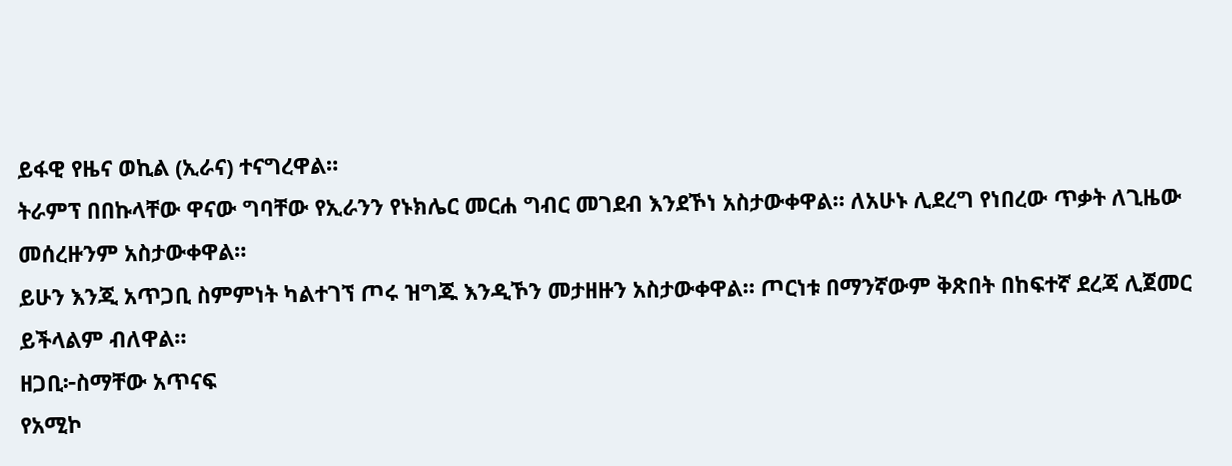ይፋዊ የዜና ወኪል (ኢራና) ተናግረዋል።
ትራምፕ በበኩላቸው ዋናው ግባቸው የኢራንን የኑክሌር መርሐ ግብር መገደብ እንደኾነ አስታውቀዋል። ለአሁኑ ሊደረግ የነበረው ጥቃት ለጊዜው መሰረዙንም አስታውቀዋል።
ይሁን እንጂ አጥጋቢ ስምምነት ካልተገኘ ጦሩ ዝግጁ እንዲኾን መታዘዙን አስታውቀዋል። ጦርነቱ በማንኛውም ቅጽበት በከፍተኛ ደረጃ ሊጀመር ይችላልም ብለዋል።
ዘጋቢ፦ስማቸው አጥናፍ
የአሚኮ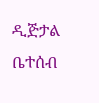ዲጅታል ቤተሰብ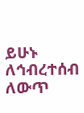ይሁኑ
ለኅብረተሰብ ለውጥ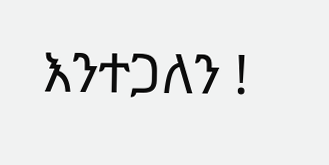እንተጋለን !